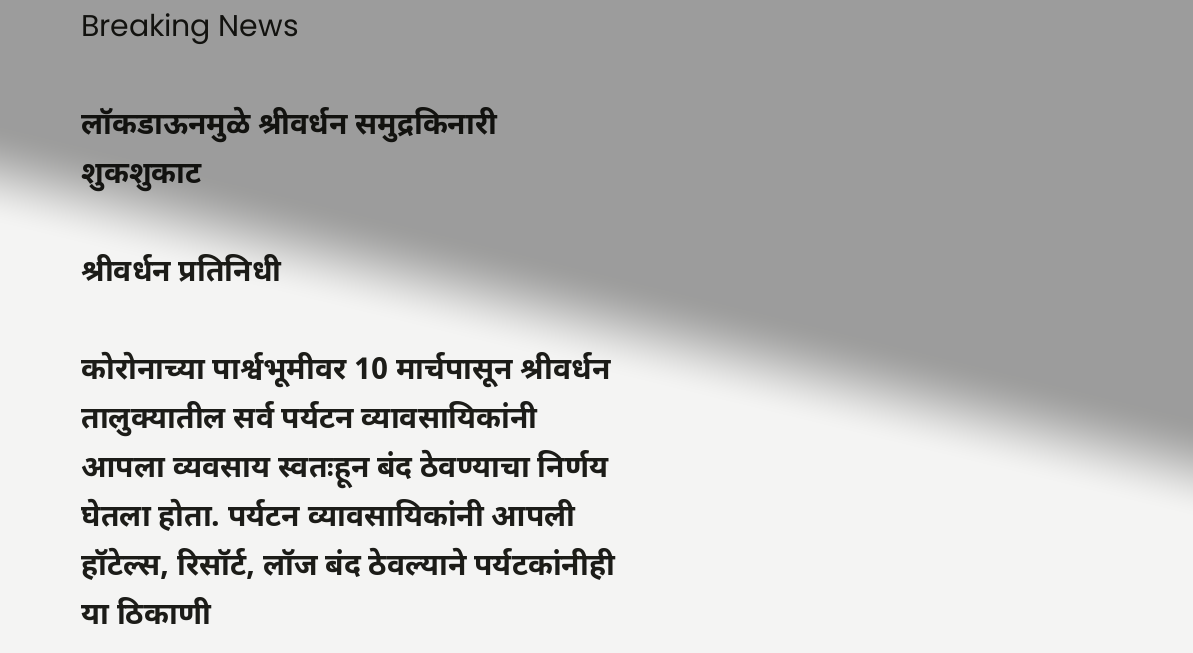Breaking News

लॉकडाऊनमुळे श्रीवर्धन समुद्रकिनारी शुकशुकाट

श्रीवर्धन प्रतिनिधी

कोरोनाच्या पार्श्वभूमीवर 10 मार्चपासून श्रीवर्धन तालुक्यातील सर्व पर्यटन व्यावसायिकांनी आपला व्यवसाय स्वतःहून बंद ठेवण्याचा निर्णय घेतला होता. पर्यटन व्यावसायिकांनी आपली हॉटेल्स, रिसॉर्ट, लॉज बंद ठेवल्याने पर्यटकांनीही या ठिकाणी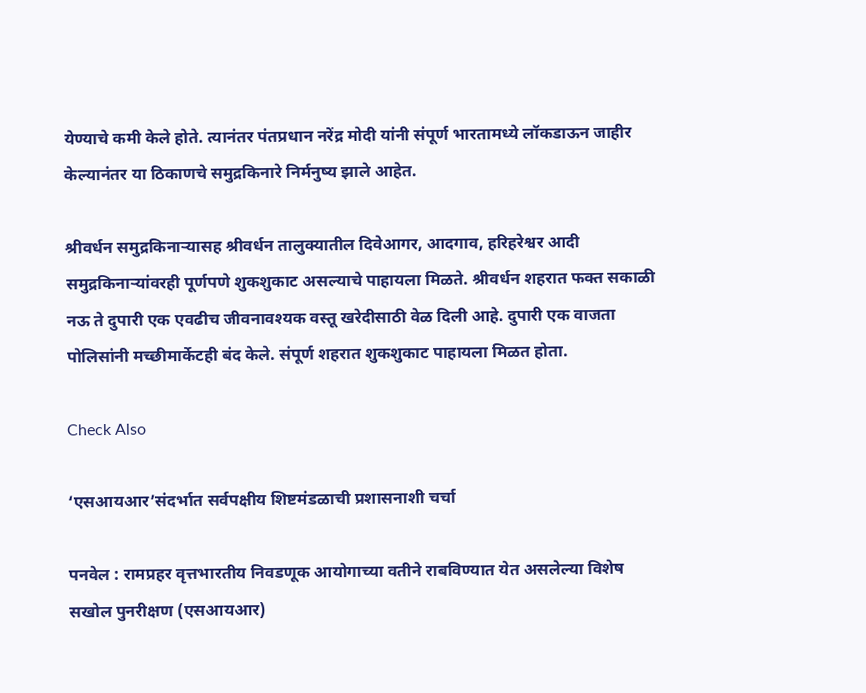येण्याचे कमी केले होते. त्यानंतर पंतप्रधान नरेंद्र मोदी यांनी संपूर्ण भारतामध्ये लॉकडाऊन जाहीर केल्यानंतर या ठिकाणचे समुद्रकिनारे निर्मनुष्य झाले आहेत.

श्रीवर्धन समुद्रकिनार्‍यासह श्रीवर्धन तालुक्यातील दिवेआगर, आदगाव, हरिहरेश्वर आदी समुद्रकिनार्‍यांवरही पूर्णपणे शुकशुकाट असल्याचे पाहायला मिळते. श्रीवर्धन शहरात फक्त सकाळी नऊ ते दुपारी एक एवढीच जीवनावश्यक वस्तू खरेदीसाठी वेळ दिली आहे. दुपारी एक वाजता पोलिसांनी मच्छीमार्केटही बंद केले. संपूर्ण शहरात शुकशुकाट पाहायला मिळत होता.

Check Also

‘एसआयआर‌’संदर्भात सर्वपक्षीय शिष्टमंडळाची प्रशासनाशी चर्चा

पनवेल : रामप्रहर वृत्तभारतीय निवडणूक आयोगाच्या वतीने राबविण्यात येत असलेल्या विशेष सखोल पुनरीक्षण (एसआयआर)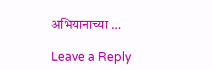अभियानाच्या …

Leave a Reply